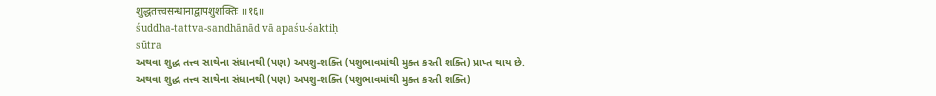शुद्धतत्त्वसन्धानाद्वापशुशक्तिः ॥१६॥
śuddha-tattva-sandhānād vā apaśu-śaktiḥ
sūtra
અથવા શુદ્ધ તત્ત્વ સાથેના સંધાનથી (પણ) અપશુ-શક્તિ (પશુભાવમાંથી મુક્ત કરતી શક્તિ) પ્રાપ્ત થાય છે.
અથવા શુદ્ધ તત્ત્વ સાથેના સંધાનથી (પણ) અપશુ-શક્તિ (પશુભાવમાંથી મુક્ત કરતી શક્તિ)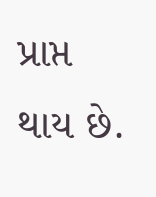પ્રાપ્ત થાય છે.